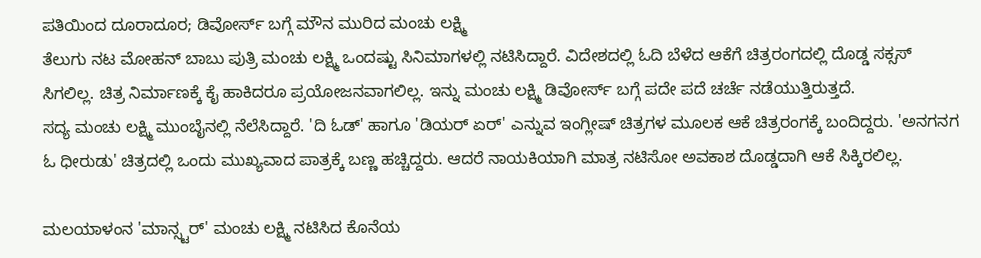ಪತಿಯಿಂದ ದೂರಾದೂರ; ಡಿವೋರ್ಸ್ ಬಗ್ಗೆ ಮೌನ ಮುರಿದ ಮಂಚು ಲಕ್ಷ್ಮಿ
ತೆಲುಗು ನಟ ಮೋಹನ್ ಬಾಬು ಪುತ್ರಿ ಮಂಚು ಲಕ್ಷ್ಮಿ ಒಂದಷ್ಟು ಸಿನಿಮಾಗಳಲ್ಲಿ ನಟಿಸಿದ್ದಾರೆ. ವಿದೇಶದಲ್ಲಿ ಓದಿ ಬೆಳೆದ ಆಕೆಗೆ ಚಿತ್ರರಂಗದಲ್ಲಿ ದೊಡ್ಡ ಸಕ್ಸಸ್ ಸಿಗಲಿಲ್ಲ. ಚಿತ್ರ ನಿರ್ಮಾಣಕ್ಕೆ ಕೈ ಹಾಕಿದರೂ ಪ್ರಯೋಜನವಾಗಲಿಲ್ಲ. ಇನ್ನು ಮಂಚು ಲಕ್ಷ್ಮಿ ಡಿವೋರ್ಸ್ ಬಗ್ಗೆ ಪದೇ ಪದೆ ಚರ್ಚೆ ನಡೆಯುತ್ತಿರುತ್ತದೆ.
ಸದ್ಯ ಮಂಚು ಲಕ್ಷ್ಮಿ ಮುಂಬೈನಲ್ಲಿ ನೆಲೆಸಿದ್ದಾರೆ. 'ದಿ ಓಡ್' ಹಾಗೂ 'ಡಿಯರ್ ಏರ್' ಎನ್ನುವ ಇಂಗ್ಲೀಷ್ ಚಿತ್ರಗಳ ಮೂಲಕ ಆಕೆ ಚಿತ್ರರಂಗಕ್ಕೆ ಬಂದಿದ್ದರು. 'ಅನಗನಗ ಓ ಧೀರುಡು' ಚಿತ್ರದಲ್ಲಿ ಒಂದು ಮುಖ್ಯವಾದ ಪಾತ್ರಕ್ಕೆ ಬಣ್ಣ ಹಚ್ಚಿದ್ದರು. ಆದರೆ ನಾಯಕಿಯಾಗಿ ಮಾತ್ರ ನಟಿಸೋ ಅವಕಾಶ ದೊಡ್ಡದಾಗಿ ಆಕೆ ಸಿಕ್ಕಿರಲಿಲ್ಲ.

ಮಲಯಾಳಂನ 'ಮಾನ್ಸ್ಟರ್' ಮಂಚು ಲಕ್ಷ್ಮಿ ನಟಿಸಿದ ಕೊನೆಯ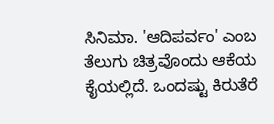ಸಿನಿಮಾ. 'ಆದಿಪರ್ವಂ' ಎಂಬ ತೆಲುಗು ಚಿತ್ರವೊಂದು ಆಕೆಯ ಕೈಯಲ್ಲಿದೆ. ಒಂದಷ್ಟು ಕಿರುತೆರೆ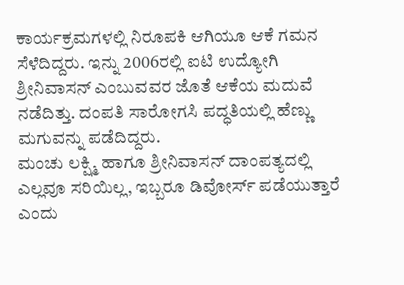ಕಾರ್ಯಕ್ರಮಗಳಲ್ಲಿ ನಿರೂಪಕಿ ಆಗಿಯೂ ಆಕೆ ಗಮನ ಸೆಳೆದಿದ್ದರು. ಇನ್ನು 2006ರಲ್ಲಿ ಐಟಿ ಉದ್ಯೋಗಿ ಶ್ರೀನಿವಾಸನ್ ಎಂಬುವವರ ಜೊತೆ ಆಕೆಯ ಮದುವೆ ನಡೆದಿತ್ತು. ದಂಪತಿ ಸಾರೋಗಸಿ ಪದ್ಧತಿಯಲ್ಲಿ ಹೆಣ್ಣು ಮಗುವನ್ನು ಪಡೆದಿದ್ದರು.
ಮಂಚು ಲಕ್ಷ್ಮಿ ಹಾಗೂ ಶ್ರೀನಿವಾಸನ್ ದಾಂಪತ್ಯದಲ್ಲಿ ಎಲ್ಲವೂ ಸರಿಯಿಲ್ಲ, ಇಬ್ಬರೂ ಡಿವೋರ್ಸ್ ಪಡೆಯುತ್ತಾರೆ ಎಂದು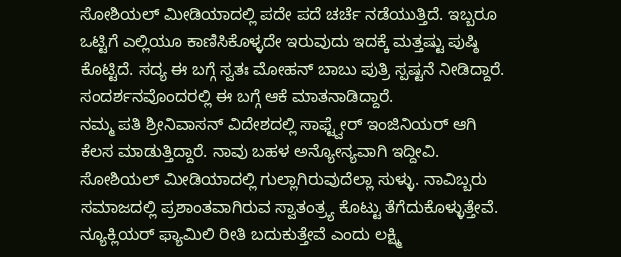ಸೋಶಿಯಲ್ ಮೀಡಿಯಾದಲ್ಲಿ ಪದೇ ಪದೆ ಚರ್ಚೆ ನಡೆಯುತ್ತಿದೆ. ಇಬ್ಬರೂ ಒಟ್ಟಿಗೆ ಎಲ್ಲಿಯೂ ಕಾಣಿಸಿಕೊಳ್ಳದೇ ಇರುವುದು ಇದಕ್ಕೆ ಮತ್ತಷ್ಟು ಪುಷ್ಠಿ ಕೊಟ್ಟಿದೆ. ಸದ್ಯ ಈ ಬಗ್ಗೆ ಸ್ವತಃ ಮೋಹನ್ ಬಾಬು ಪುತ್ರಿ ಸ್ಪಷ್ಟನೆ ನೀಡಿದ್ದಾರೆ. ಸಂದರ್ಶನವೊಂದರಲ್ಲಿ ಈ ಬಗ್ಗೆ ಆಕೆ ಮಾತನಾಡಿದ್ದಾರೆ.
ನಮ್ಮ ಪತಿ ಶ್ರೀನಿವಾಸನ್ ವಿದೇಶದಲ್ಲಿ ಸಾಫ್ಟ್ವೇರ್ ಇಂಜಿನಿಯರ್ ಆಗಿ ಕೆಲಸ ಮಾಡುತ್ತಿದ್ದಾರೆ. ನಾವು ಬಹಳ ಅನ್ಯೋನ್ಯವಾಗಿ ಇದ್ದೀವಿ. ಸೋಶಿಯಲ್ ಮೀಡಿಯಾದಲ್ಲಿ ಗುಲ್ಲಾಗಿರುವುದೆಲ್ಲಾ ಸುಳ್ಳು. ನಾವಿಬ್ಬರು ಸಮಾಜದಲ್ಲಿ ಪ್ರಶಾಂತವಾಗಿರುವ ಸ್ವಾತಂತ್ರ್ಯ ಕೊಟ್ಟು ತೆಗೆದುಕೊಳ್ಳುತ್ತೇವೆ. ನ್ಯೂಕ್ಲಿಯರ್ ಫ್ಯಾಮಿಲಿ ರೀತಿ ಬದುಕುತ್ತೇವೆ ಎಂದು ಲಕ್ಷ್ಮಿ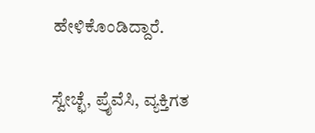ಹೇಳಿಕೊಂಡಿದ್ದಾರೆ.

ಸ್ವೇಚ್ಛೆ, ಪ್ರೈವೆಸಿ, ವ್ಯಕ್ತಿಗತ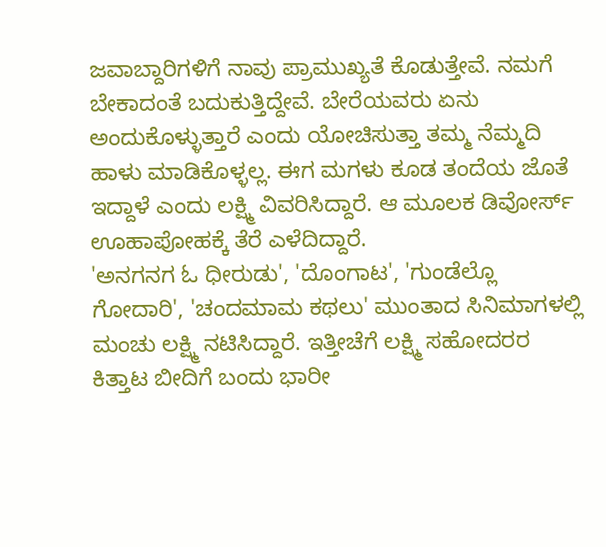ಜವಾಬ್ದಾರಿಗಳಿಗೆ ನಾವು ಪ್ರಾಮುಖ್ಯತೆ ಕೊಡುತ್ತೇವೆ. ನಮಗೆ ಬೇಕಾದಂತೆ ಬದುಕುತ್ತಿದ್ದೇವೆ. ಬೇರೆಯವರು ಏನು ಅಂದುಕೊಳ್ಳುತ್ತಾರೆ ಎಂದು ಯೋಚಿಸುತ್ತಾ ತಮ್ಮ ನೆಮ್ಮದಿ ಹಾಳು ಮಾಡಿಕೊಳ್ಳಲ್ಲ. ಈಗ ಮಗಳು ಕೂಡ ತಂದೆಯ ಜೊತೆ ಇದ್ದಾಳೆ ಎಂದು ಲಕ್ಷ್ಮಿ ವಿವರಿಸಿದ್ದಾರೆ. ಆ ಮೂಲಕ ಡಿವೋರ್ಸ್ ಊಹಾಪೋಹಕ್ಕೆ ತೆರೆ ಎಳೆದಿದ್ದಾರೆ.
'ಅನಗನಗ ಓ ಧೀರುಡು', 'ದೊಂಗಾಟ', 'ಗುಂಡೆಲ್ಲೊ ಗೋದಾರಿ', 'ಚಂದಮಾಮ ಕಥಲು' ಮುಂತಾದ ಸಿನಿಮಾಗಳಲ್ಲಿ ಮಂಚು ಲಕ್ಷ್ಮಿ ನಟಿಸಿದ್ದಾರೆ. ಇತ್ತೀಚೆಗೆ ಲಕ್ಷ್ಮಿ ಸಹೋದರರ ಕಿತ್ತಾಟ ಬೀದಿಗೆ ಬಂದು ಭಾರೀ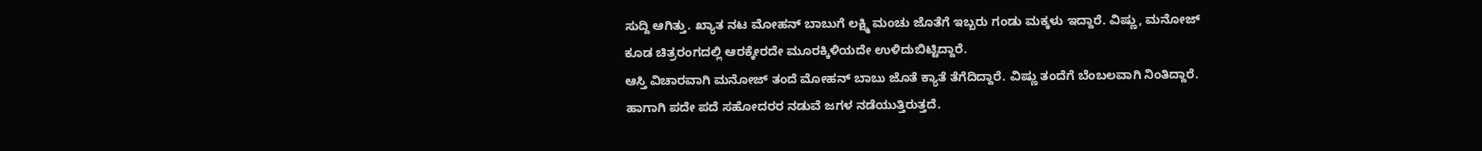ಸುದ್ದಿ ಆಗಿತ್ತು. ಖ್ಯಾತ ನಟ ಮೋಹನ್ ಬಾಬುಗೆ ಲಕ್ಷ್ಮಿ ಮಂಚು ಜೊತೆಗೆ ಇಬ್ಬರು ಗಂಡು ಮಕ್ಕಳು ಇದ್ದಾರೆ. ವಿಷ್ಣು, ಮನೋಜ್ ಕೂಡ ಚಿತ್ರರಂಗದಲ್ಲಿ ಆರಕ್ಕೇರದೇ ಮೂರಕ್ಕಿಳಿಯದೇ ಉಳಿದುಬಿಟ್ಟಿದ್ದಾರೆ.
ಆಸ್ತಿ ವಿಚಾರವಾಗಿ ಮನೋಜ್ ತಂದೆ ಮೋಹನ್ ಬಾಬು ಜೊತೆ ಕ್ಯಾತೆ ತೆಗೆದಿದ್ದಾರೆ. ವಿಷ್ಣು ತಂದೆಗೆ ಬೆಂಬಲವಾಗಿ ನಿಂತಿದ್ದಾರೆ. ಹಾಗಾಗಿ ಪದೇ ಪದೆ ಸಹೋದರರ ನಡುವೆ ಜಗಳ ನಡೆಯುತ್ತಿರುತ್ತದೆ.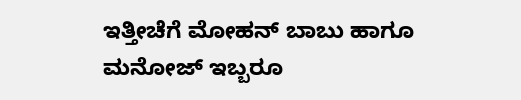ಇತ್ತೀಚೆಗೆ ಮೋಹನ್ ಬಾಬು ಹಾಗೂ ಮನೋಜ್ ಇಬ್ಬರೂ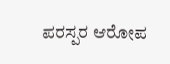ಪರಸ್ಪರ ಆರೋಪ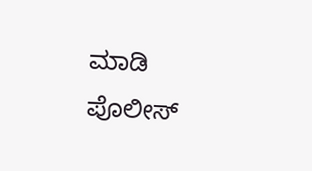ಮಾಡಿ ಪೊಲೀಸ್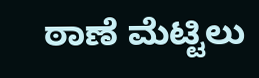ಠಾಣೆ ಮೆಟ್ಟಿಲು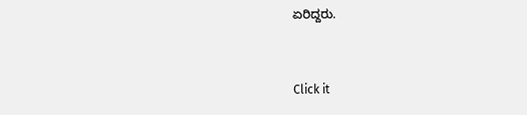ಏರಿದ್ದರು.


Click it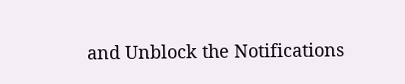and Unblock the Notifications